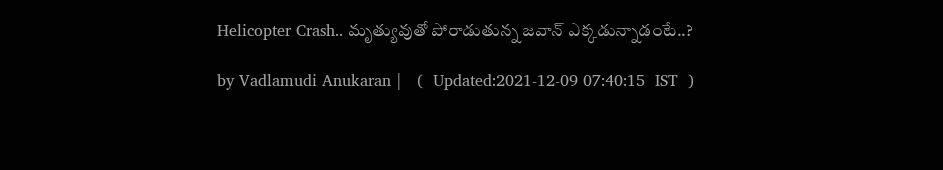Helicopter Crash.. మృత్యువుతో పోరాడుతున్న జవాన్ ఎక్కడున్నాడంటే..?

by Vadlamudi Anukaran |   (  Updated:2021-12-09 07:40:15  IST  )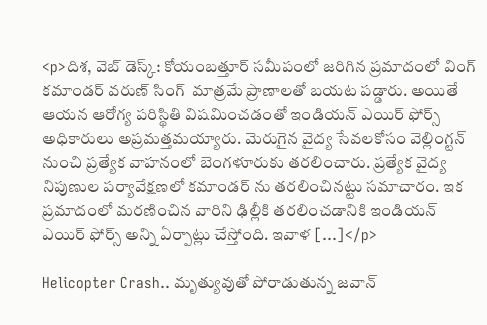<p>దిశ, వెబ్ డెస్క్: కోయంబత్తూర్ సమీపంలో జరిగిన ప్రమాదంలో వింగ్ కమాండర్ వరుణ్ సింగ్  మాత్రమే ప్రాణాలతో బయట పడ్డారు. అయితే ఆయన ఆరోగ్య పరిస్థితి విషమించడంతో ఇండియన్ ఎయిర్ ఫోర్స్ అధికారులు అప్రమత్తమయ్యారు. మెరుగైన వైద్య సేవలకోసం వెల్లింగ్టన్ నుంచి ప్రత్యేక వాహనంలో బెంగళూరుకు తరలించారు. ప్రత్యేక వైద్య నిపుణుల పర్యావేక్షణలో కమాండర్ ను తరలించినట్టు సమాచారం. ఇక ప్రమాదంలో మరణించిన వారిని ఢిల్లీకి తరలించడానికి ఇండియన్ ఎయిర్ ఫోర్స్ అన్ని ఏర్పాట్లు చేస్తోంది. ఇవాళ […]</p>

Helicopter Crash.. మృత్యువుతో పోరాడుతున్న జవాన్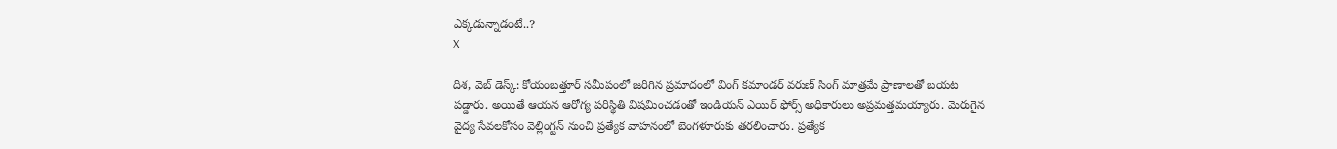ఎక్కడున్నాడంటే..?
X

దిశ, వెబ్ డెస్క్: కోయంబత్తూర్ సమీపంలో జరిగిన ప్రమాదంలో వింగ్ కమాండర్ వరుణ్ సింగ్ మాత్రమే ప్రాణాలతో బయట పడ్డారు. అయితే ఆయన ఆరోగ్య పరిస్థితి విషమించడంతో ఇండియన్ ఎయిర్ ఫోర్స్ అధికారులు అప్రమత్తమయ్యారు. మెరుగైన వైద్య సేవలకోసం వెల్లింగ్టన్ నుంచి ప్రత్యేక వాహనంలో బెంగళూరుకు తరలించారు. ప్రత్యేక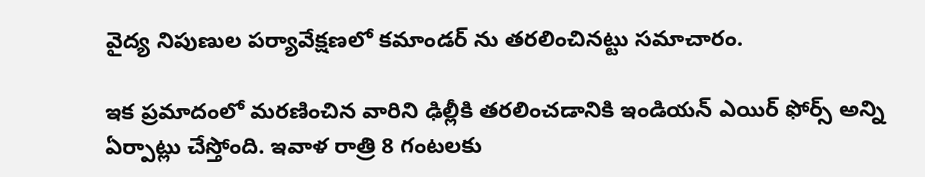వైద్య నిపుణుల పర్యావేక్షణలో కమాండర్ ను తరలించినట్టు సమాచారం.

ఇక ప్రమాదంలో మరణించిన వారిని ఢిల్లీకి తరలించడానికి ఇండియన్ ఎయిర్ ఫోర్స్ అన్ని ఏర్పాట్లు చేస్తోంది. ఇవాళ రాత్రి 8 గంటలకు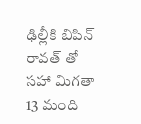ఢిల్లీకి బిపిన్ రావత్ తో సహా మిగతా 13 మంది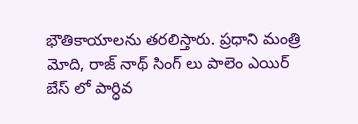భౌతికాయాలను తరలిస్తారు. ప్రధాని మంత్రి మోది, రాజ్ నాథ్ సింగ్ లు పాలెం ఎయిర్ బేస్ లో పార్ధివ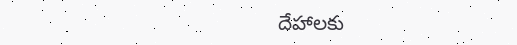దేహాలకు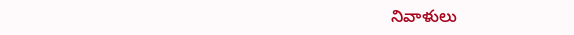నివాళులు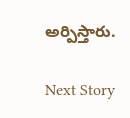అర్పిస్తారు.

Next Story